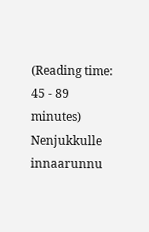(Reading time: 45 - 89 minutes)
Nenjukkulle innaarunnu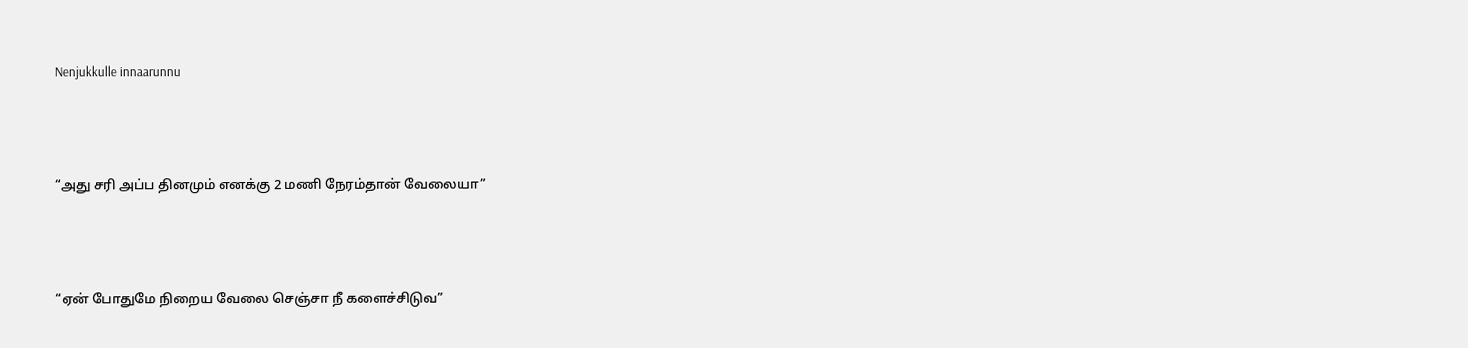Nenjukkulle innaarunnu



“அது சரி அப்ப தினமும் எனக்கு 2 மணி நேரம்தான் வேலையா”



“ஏன் போதுமே நிறைய வேலை செஞ்சா நீ களைச்சிடுவ”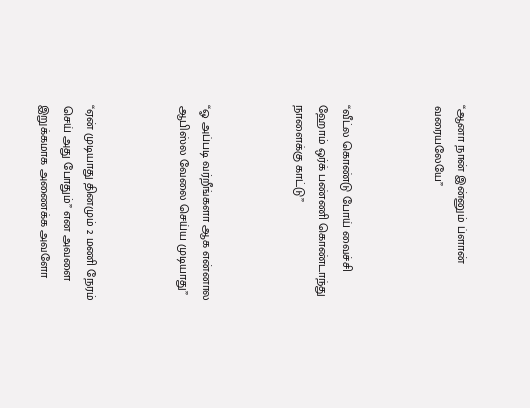“ஆனா நான் இன்னும் ப்ளான் வரையலேயே”



“வீட்ல கொண்டு போய் வைச்சி ஹோம் ஒர்க் பண்ணி கொண்டாந்து நாளைக்கு காட்டு”



“ஓ அப்படி வர்றீங்களா ஆக என்னால ஆபிஸ்ல வேலை செய்ய முடியாது”



“ஏன் முடியாது தினமும் 2 மணி நேரம் செய் அது போதும்” என அவளை இறுக்கமாக அணைக்க அவளோ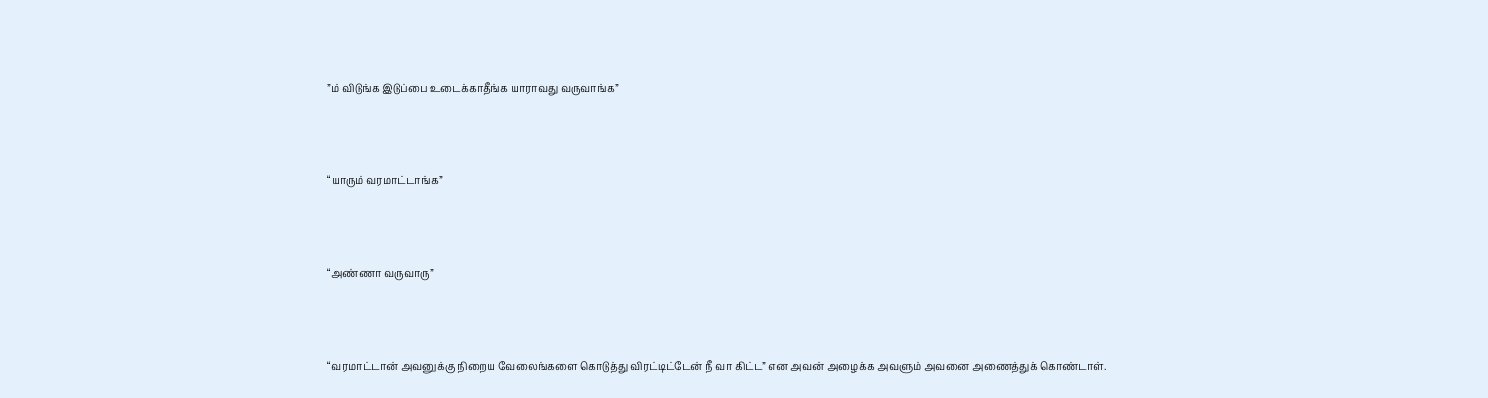”ம் விடுங்க இடுப்பை உடைக்காதீங்க யாராவது வருவாங்க”



“யாரும் வரமாட்டாங்க”



“அண்ணா வருவாரு”



“வரமாட்டான் அவனுக்கு நிறைய வேலைங்களை கொடுத்து விரட்டிட்டேன் நீ வா கிட்ட” என அவன் அழைக்க அவளும் அவனை அணைத்துக் கொண்டாள்.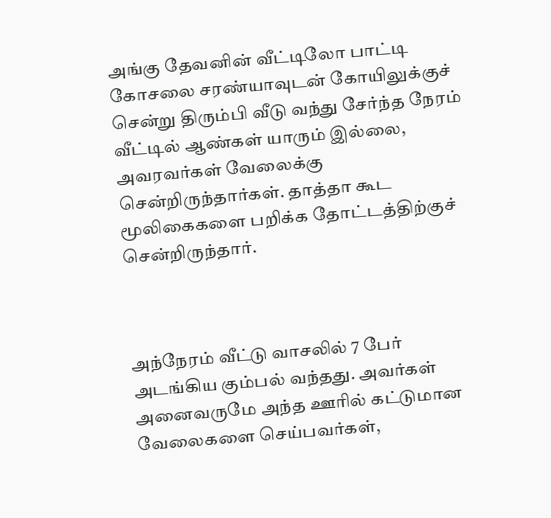அங்கு தேவனின் வீட்டிலோ பாட்டி கோசலை சரண்யாவுடன் கோயிலுக்குச் சென்று திரும்பி வீடு வந்து சேர்ந்த நேரம் வீட்டில் ஆண்கள் யாரும் இல்லை, அவரவர்கள் வேலைக்கு சென்றிருந்தார்கள். தாத்தா கூட மூலிகைகளை பறிக்க தோட்டத்திற்குச் சென்றிருந்தார்.



அந்நேரம் வீட்டு வாசலில் 7 பேர் அடங்கிய கும்பல் வந்தது. அவர்கள் அனைவருமே அந்த ஊரில் கட்டுமான வேலைகளை செய்பவர்கள்,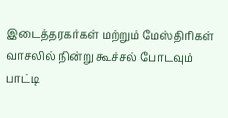இடைத்தரகர்கள் மற்றும் மேஸ்திரிகள் வாசலில் நின்று கூச்சல் போடவும் பாட்டி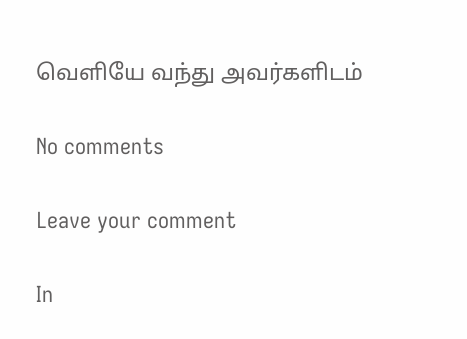வெளியே வந்து அவர்களிடம்

No comments

Leave your comment

In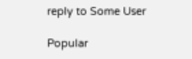reply to Some User

Popular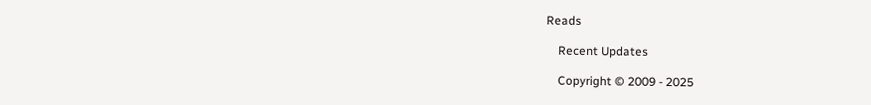Reads

    Recent Updates

    Copyright © 2009 - 2025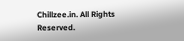Chillzee.in. All Rights Reserved.